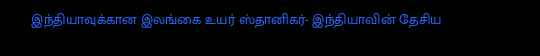இந்தியாவுக்கான இலங்கை உயர் ஸ்தானிகர்- இந்தியாவின் தேசிய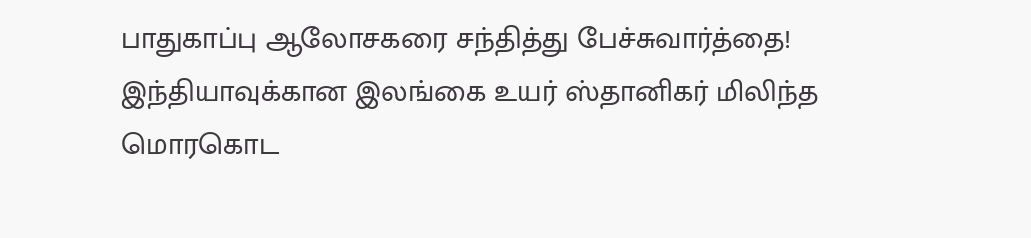பாதுகாப்பு ஆலோசகரை சந்தித்து பேச்சுவார்த்தை!
இந்தியாவுக்கான இலங்கை உயர் ஸ்தானிகர் மிலிந்த மொரகொட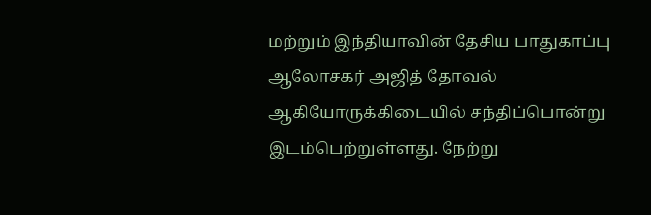மற்றும் இந்தியாவின் தேசிய பாதுகாப்பு ஆலோசகர் அஜித் தோவல் ஆகியோருக்கிடையில் சந்திப்பொன்று இடம்பெற்றுள்ளது. நேற்று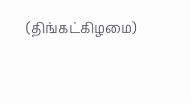(திங்கட்கிழமை)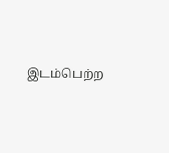இடம்பெற்ற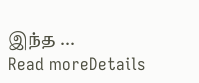இந்த ...
Read moreDetails